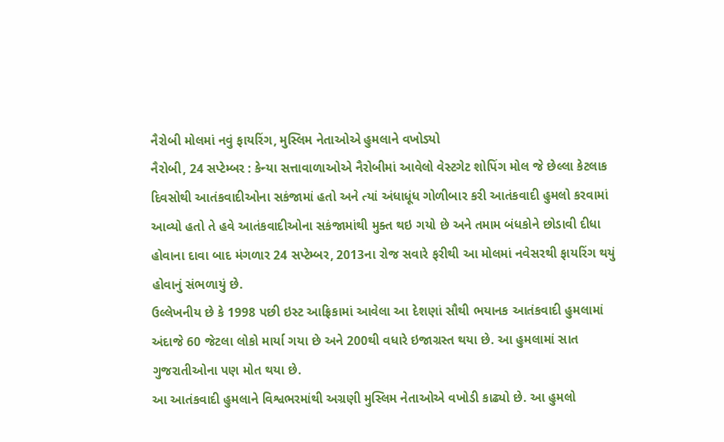નૈરોબી મોલમાં નવું ફાયરિંગ, મુસ્લિમ નેતાઓએ હુમલાને વખોડ્યો
નૈરોબી, 24 સપ્ટેમ્બર : કેન્યા સત્તાવાળાઓએ નૈરોબીમાં આવેલો વેસ્ટગેટ શોપિંગ મોલ જે છેલ્લા કેટલાક દિવસોથી આતંકવાદીઓના સકંજામાં હતો અને ત્યાં અંધાધૂંધ ગોળીબાર કરી આતંકવાદી હુમલો કરવામાં આવ્યો હતો તે હવે આતંકવાદીઓના સકંજામાંથી મુક્ત થઇ ગયો છે અને તમામ બંધકોને છોડાવી દીધા હોવાના દાવા બાદ મંગળાર 24 સપ્ટેમ્બર, 2013ના રોજ સવારે ફરીથી આ મોલમાં નવેસરથી ફાયરિંગ થયું હોવાનું સંભળાયું છે.
ઉલ્લેખનીય છે કે 1998 પછી ઇસ્ટ આફ્રિકામાં આવેલા આ દેશણાં સૌથી ભયાનક આતંકવાદી હુમલામાં અંદાજે 60 જેટલા લોકો માર્યા ગયા છે અને 200થી વધારે ઇજાગ્રસ્ત થયા છે. આ હુમલામાં સાત ગુજરાતીઓના પણ મોત થયા છે.
આ આતંકવાદી હુમલાને વિશ્વભરમાંથી અગ્રણી મુસ્લિમ નેતાઓએ વખોડી કાઢ્યો છે. આ હુમલો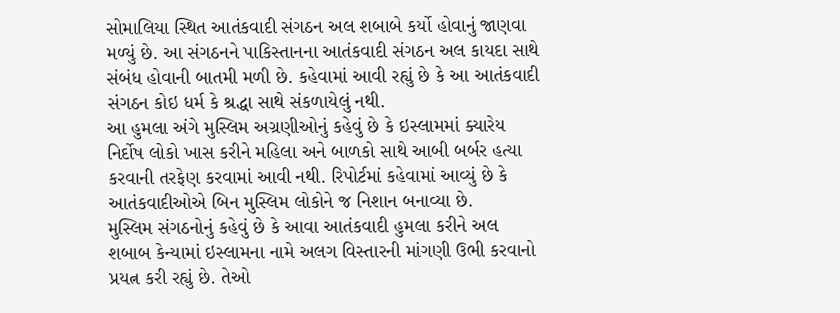સોમાલિયા સ્થિત આતંકવાદી સંગઠન અલ શબાબે કર્યો હોવાનું જાણવા મળ્યું છે. આ સંગઠનને પાકિસ્તાનના આતંકવાદી સંગઠન અલ કાયદા સાથે સંબંધ હોવાની બાતમી મળી છે. કહેવામાં આવી રહ્યું છે કે આ આતંકવાદી સંગઠન કોઇ ધર્મ કે શ્રદ્ધા સાથે સંકળાયેલું નથી.
આ હુમલા અંગે મુસ્લિમ અગ્રણીઓનું કહેવું છે કે ઇસ્લામમાં ક્યારેય નિર્દોષ લોકો ખાસ કરીને મહિલા અને બાળકો સાથે આબી બર્બર હત્યા કરવાની તરફેણ કરવામાં આવી નથી. રિપોર્ટમાં કહેવામાં આવ્યું છે કે આતંકવાદીઓએ બિન મુસ્લિમ લોકોને જ નિશાન બનાવ્યા છે.
મુસ્લિમ સંગઠનોનું કહેવું છે કે આવા આતંકવાદી હુમલા કરીને અલ શબાબ કેન્યામાં ઇસ્લામના નામે અલગ વિસ્તારની માંગણી ઉભી કરવાનો પ્રયત્ન કરી રહ્યું છે. તેઓ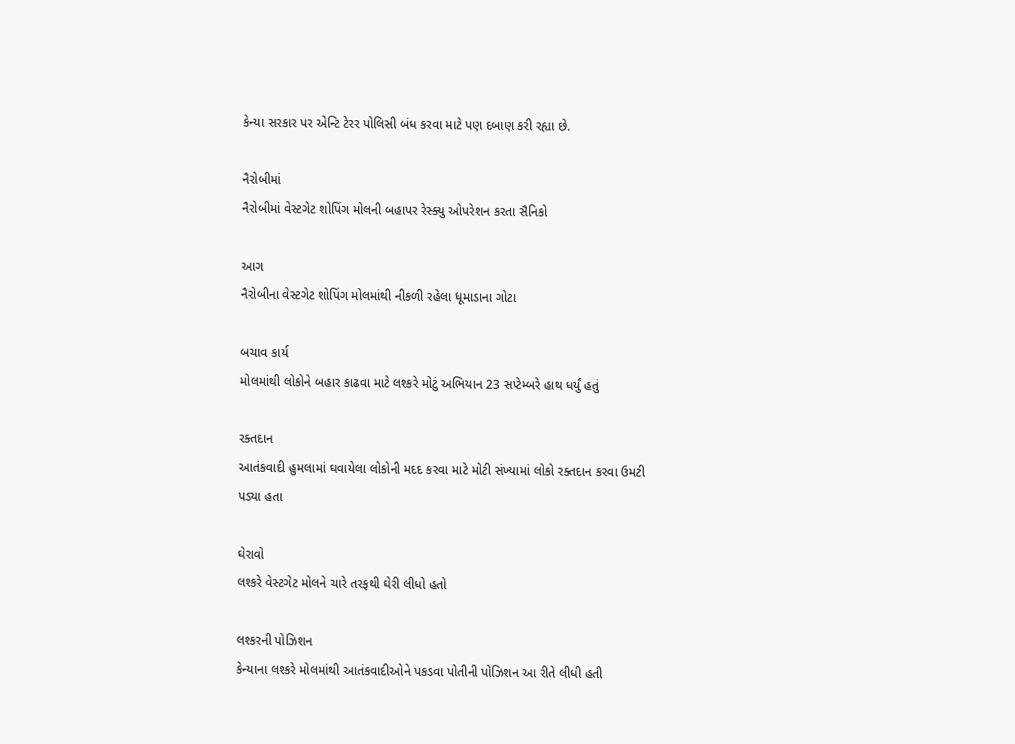કેન્યા સરકાર પર એન્ટિ ટેરર પોલિસી બંધ કરવા માટે પણ દબાણ કરી રહ્યા છે.

નૈરોબીમાં
નૈરોબીમાં વેસ્ટગેટ શોપિંગ મોલની બહાપર રેસ્ક્યુ ઓપરેશન કરતા સૈનિકો

આગ
નૈરોબીના વેસ્ટગેટ શોપિંગ મોલમાંથી નીકળી રહેલા ધૂમાડાના ગોટા

બચાવ કાર્ય
મોલમાંથી લોકોને બહાર કાઢવા માટે લશ્કરે મોટું અભિયાન 23 સપ્ટેમ્બરે હાથ ધર્યું હતું

રક્તદાન
આતંકવાદી હુમલામાં ઘવાયેલા લોકોની મદદ કરવા માટે મોટી સંખ્યામાં લોકો રક્તદાન કરવા ઉમટી પડ્યા હતા

ઘેરાવો
લશ્કરે વેસ્ટગેટ મોલને ચારે તરફથી ઘેરી લીધો હતો

લશ્કરની પોઝિશન
કેન્યાના લશ્કરે મોલમાંથી આતંકવાદીઓને પકડવા પોતીની પોઝિશન આ રીતે લીધી હતી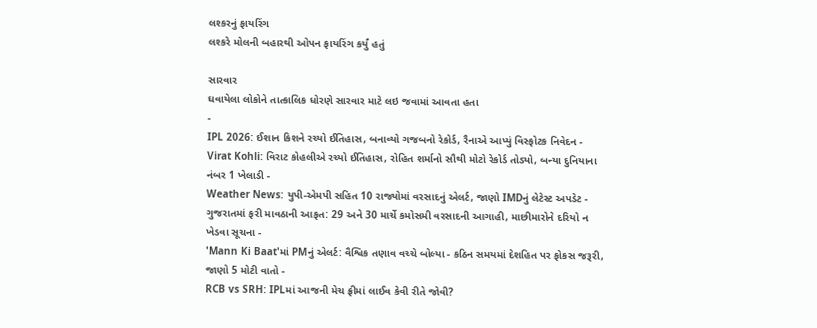લશ્કરનું ફાયરિંગ
લશ્કરે મોલની બહારથી ઓપન ફાયરિંગ કર્યું હતું

સારવાર
ઘવાયેલા લોકોને તાત્કાલિક ધોરણે સારવાર માટે લઇ જવામાં આવતા હતા
-
IPL 2026: ઈશાન કિશને રચ્યો ઈતિહાસ, બનાવ્યો ગજબનો રેકોર્ડ, રૈનાએ આપ્યું વિસ્ફોટક નિવેદન -
Virat Kohli: વિરાટ કોહલીએ રચ્યો ઈતિહાસ, રોહિત શર્માનો સૌથી મોટો રેકોર્ડ તોડ્યો, બન્યા દુનિયાના નંબર 1 ખેલાડી -
Weather News: યુપી-એમપી સહિત 10 રાજ્યોમાં વરસાદનું એલર્ટ, જાણો IMDનું લેટેસ્ટ અપડેટ -
ગુજરાતમાં ફરી માવઠાની આફત: 29 અને 30 માર્ચે કમોસમી વરસાદની આગાહી, માછીમારોને દરિયો ન ખેડવા સૂચના -
'Mann Ki Baat'માં PMનું એલર્ટ: વૈશ્વિક તણાવ વચ્ચે બોલ્યા - કઠિન સમયમાં દેશહિત પર ફોકસ જરૂરી, જાણો 5 મોટી વાતો -
RCB vs SRH: IPLમાં આજની મેચ ફ્રીમાં લાઈવ કેવી રીતે જોવી?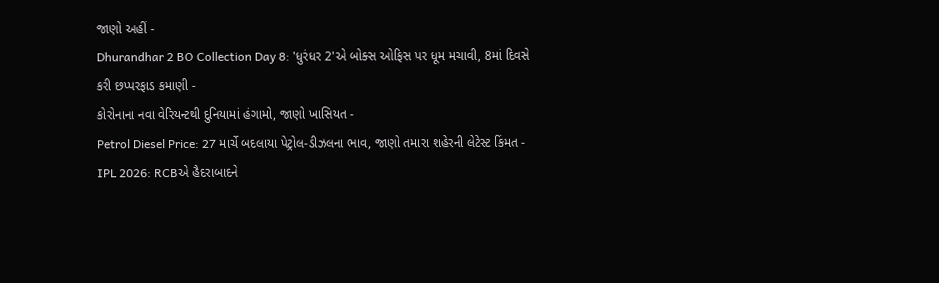જાણો અહીં -
Dhurandhar 2 BO Collection Day 8: 'ધુરંધર 2'એ બોક્સ ઓફિસ પર ધૂમ મચાવી, 8માં દિવસે કરી છપ્પરફાડ કમાણી -
કોરોનાના નવા વેરિયન્ટથી દુનિયામાં હંગામો, જાણો ખાસિયત -
Petrol Diesel Price: 27 માર્ચે બદલાયા પેટ્રોલ-ડીઝલના ભાવ, જાણો તમારા શહેરની લેટેસ્ટ કિંમત -
IPL 2026: RCBએ હૈદરાબાદને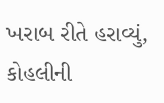ખરાબ રીતે હરાવ્યું, કોહલીની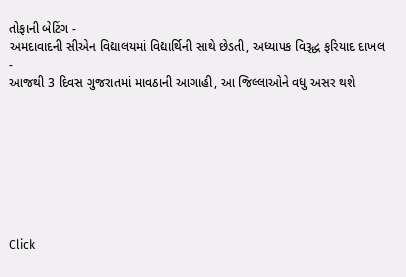તોફાની બેટિંગ -
અમદાવાદની સીએન વિદ્યાલયમાં વિદ્યાર્થિની સાથે છેડતી, અધ્યાપક વિરૂદ્ધ ફરિયાદ દાખલ -
આજથી 3 દિવસ ગુજરાતમાં માવઠાની આગાહી, આ જિલ્લાઓને વધુ અસર થશે








Click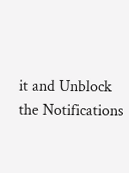it and Unblock the Notifications